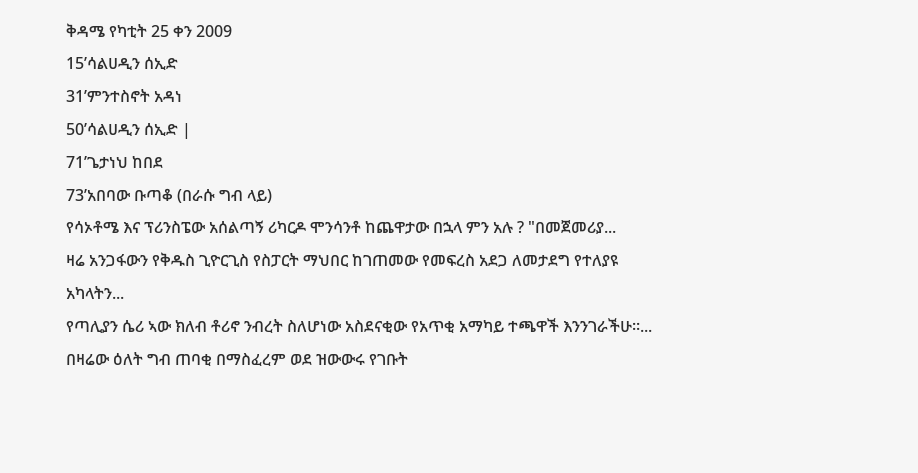ቅዳሜ የካቲት 25 ቀን 2009
15’ሳልሀዲን ሰኢድ
31’ምንተስኖት አዳነ
50’ሳልሀዲን ሰኢድ |
71’ጌታነህ ከበደ
73’አበባው ቡጣቆ (በራሱ ግብ ላይ)
የሳኦቶሜ እና ፕሪንስፔው አሰልጣኝ ሪካርዶ ሞንሳንቶ ከጨዋታው በኋላ ምን አሉ ? "በመጀመሪያ...
ዛሬ አንጋፋውን የቅዱስ ጊዮርጊስ የስፓርት ማህበር ከገጠመው የመፍረስ አደጋ ለመታደግ የተለያዩ አካላትን...
የጣሊያን ሴሪ ኣው ክለብ ቶሪኖ ንብረት ስለሆነው አስደናቂው የአጥቂ አማካይ ተጫዋች እንንገራችሁ።...
በዛሬው ዕለት ግብ ጠባቂ በማስፈረም ወደ ዝውውሩ የገቡት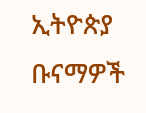ኢትዮጵያ ቡናማዎች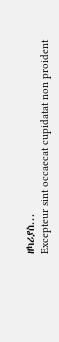ዘካሪያስ...
Excepteur sint occaecat cupidatat non proident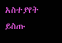አስተያየት ይስጡ